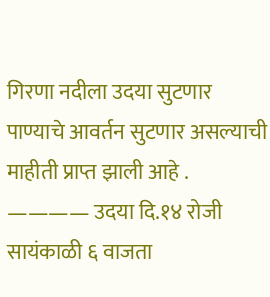गिरणा नदीला उदया सुटणार पाण्याचे आवर्तन सुटणार असल्याची माहीती प्राप्त झाली आहे .
———— उदया दि.१४ रोजी सायंकाळी ६ वाजता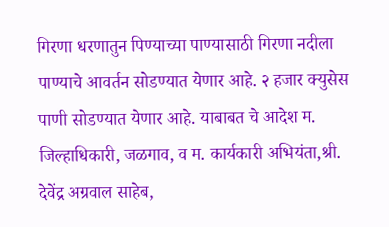गिरणा धरणातुन पिण्याच्या पाण्यासाठी गिरणा नदीला पाण्याचे आवर्तन सोडण्यात येणार आहे. २ हजार क्युसेस पाणी सोडण्यात येणार आहे. याबाबत चे आदेश म. जिल्हाधिकारी, जळगाव, व म. कार्यकारी अभियंता,श्री. देवेंद्र अग्रवाल साहेब,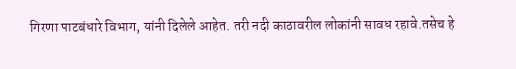गिरणा पाटबंधारे विभाग, यांनी दिलेले आहेत. तरी नदी काठावरील लोकांनी सावध रहावे.तसेच हे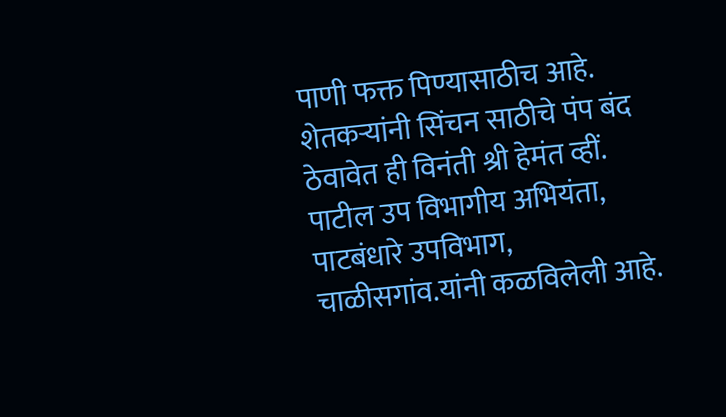पाणी फक्त पिण्यासाठीच आहे. शेतकऱ्यांनी सिंचन साठीचे पंप बंद ठेवावेत ही विनंती श्री हेमंत व्हीं. पाटील उप विभागीय अभियंता, पाटबंधारे उपविभाग, चाळीसगांव.यांनी कळविलेली आहे.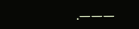.———